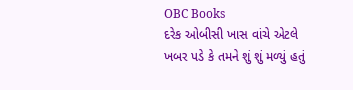OBC Books
દરેક ઓબીસી ખાસ વાંચે એટલે ખબર પડે કે તમને શું શું મળ્યું હતું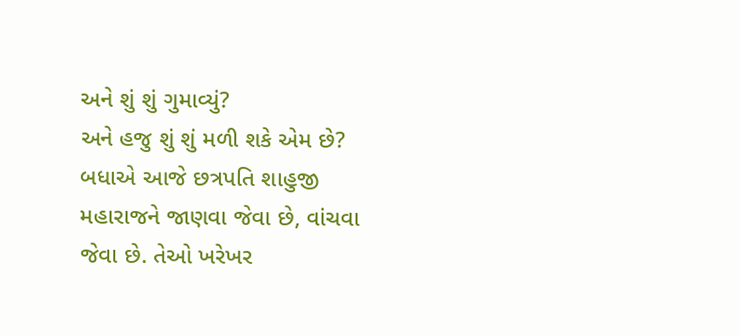અને શું શું ગુમાવ્યું?
અને હજુ શું શું મળી શકે એમ છે?
બધાએ આજે છત્રપતિ શાહુજી મહારાજને જાણવા જેવા છે, વાંચવા જેવા છે. તેઓ ખરેખર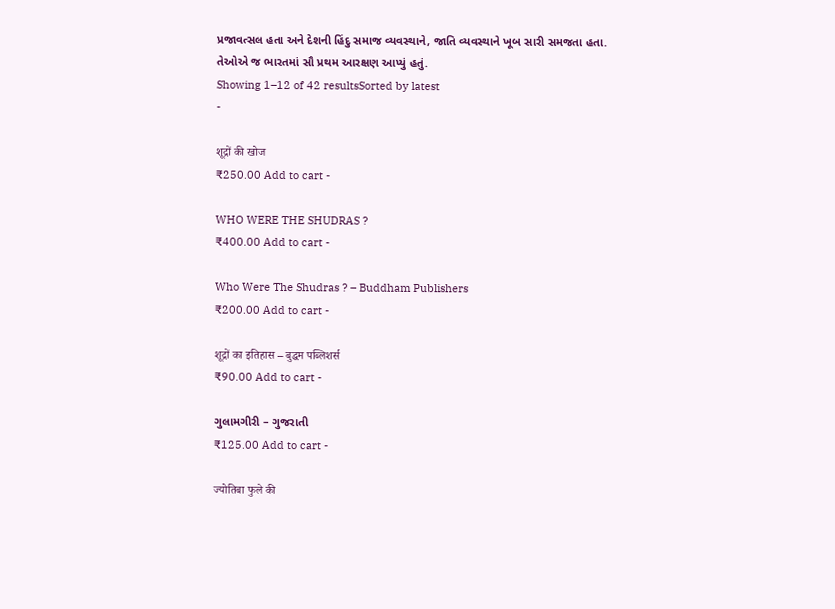પ્રજાવત્સલ હતા અને દેશની હિંદુ સમાજ વ્યવસ્થાને, જાતિ વ્યવસ્થાને ખૂબ સારી સમજતા હતા. તેઓએ જ ભારતમાં સૌ પ્રથમ આરક્ષણ આપ્યું હતું.
Showing 1–12 of 42 resultsSorted by latest
-

शूद्रों की खोज
₹250.00 Add to cart -

WHO WERE THE SHUDRAS ?
₹400.00 Add to cart -

Who Were The Shudras ? – Buddham Publishers
₹200.00 Add to cart -

शूद्रों का इतिहास – बुद्धम पब्लिशर्स
₹90.00 Add to cart -

ગુલામગીરી – ગુજરાતી
₹125.00 Add to cart -

ज्योतिबा फुले की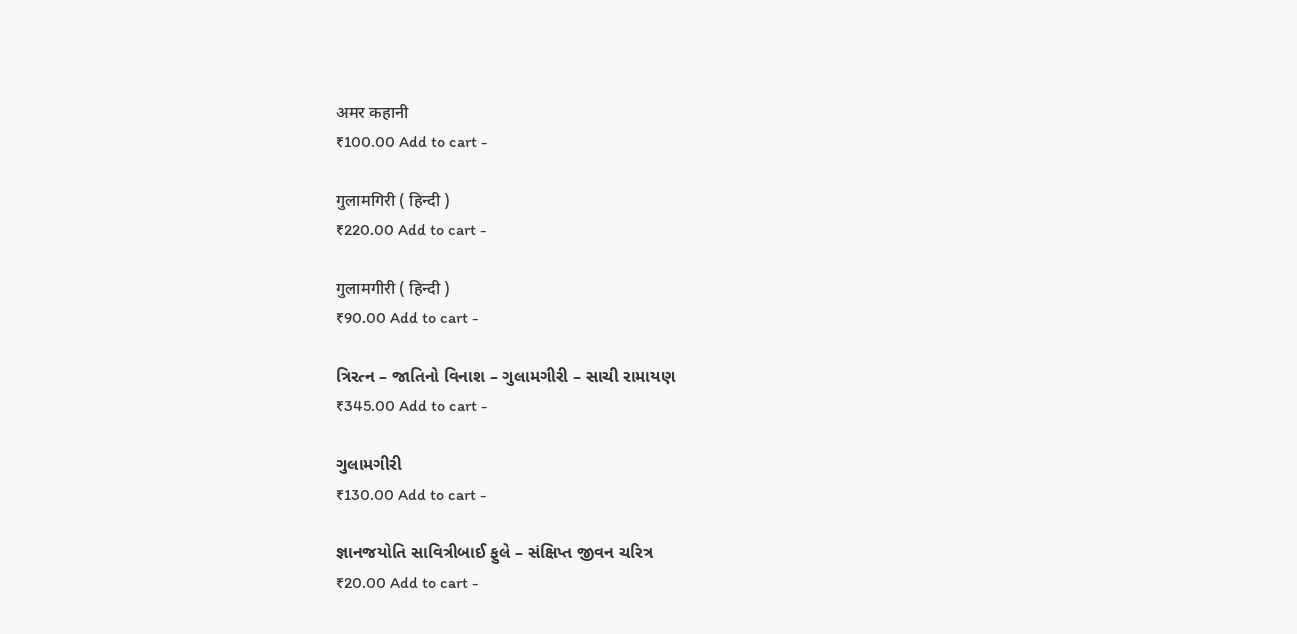अमर कहानी
₹100.00 Add to cart -

गुलामगिरी ( हिन्दी )
₹220.00 Add to cart -

गुलामगीरी ( हिन्दी )
₹90.00 Add to cart -

ત્રિરત્ન – જાતિનો વિનાશ – ગુલામગીરી – સાચી રામાયણ
₹345.00 Add to cart -

ગુલામગીરી
₹130.00 Add to cart -

જ્ઞાનજયોતિ સાવિત્રીબાઈ ફુલે – સંક્ષિપ્ત જીવન ચરિત્ર
₹20.00 Add to cart -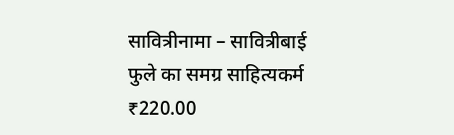सावित्रीनामा – सावित्रीबाई फुले का समग्र साहित्यकर्म
₹220.00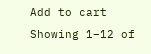Add to cart
Showing 1–12 of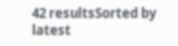42 resultsSorted by latest